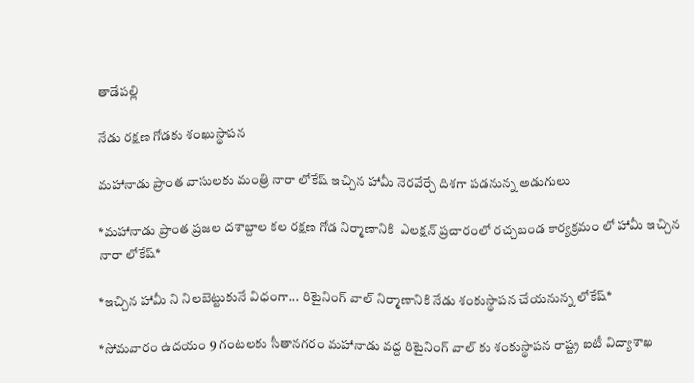తాడేపల్లి

నేడు రక్షణ గోడకు శంఖుస్థాపన

మహానాడు ప్రాంత వాసులకు మంత్రి నారా లోకేష్ ఇచ్చిన హామీ నెరవేర్చే దిశగా పడనున్న అడుగులు

*మహానాడు ప్రాంత ప్రజల దశాబ్దాల కల రక్షణ గోడ నిర్మాణానికి  ఎలక్షన్ ప్రచారంలో రచ్చబండ కార్యక్రమం లో హామీ ఇచ్చిన నారా లోకేష్*

*ఇచ్చిన హామీ ని నిలబెట్టుకునే విధంగా... రిటైనింగ్ వాల్ నిర్మాణానికి నేడు శంకుస్థాపన చేయనున్న లోకేష్*

*సోమవారం ఉదయం 9 గంటలకు సీతానగరం మహానాడు వద్ద రిటైనింగ్ వాల్ కు శంకుస్థాపన రాష్ట్ర ఐటీ విద్యాశాఖ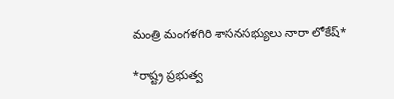మంత్రి మంగళగిరి శాసనసభ్యులు నారా లోకేష్*

*రాష్ట్ర ప్రభుత్వ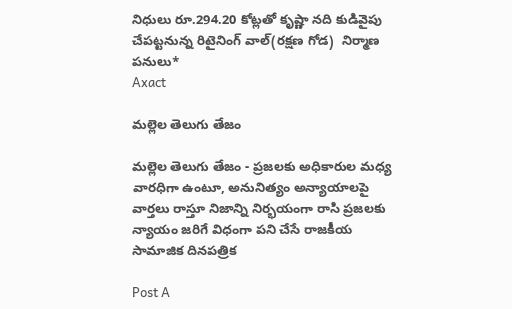నిధులు రూ.294.20 కోట్లతో కృష్ణా నది కుడివైపు చేపట్టనున్న రిటైనింగ్ వాల్(రక్షణ గోడ)  నిర్మాణ పనులు*
Axact

మల్లెల తెలుగు తేజం

మల్లెల తెలుగు తేజం - ప్రజలకు అధికారుల మధ్య వారధిగా ఉంటూ, అనునిత్యం అన్యాయాలపై వార్తలు రాస్తూ నిజాన్ని నిర్భయంగా రాసి ప్రజలకు న్యాయం జరిగే విధంగా పని చేసే రాజకీయ సామాజిక దినపత్రిక

Post A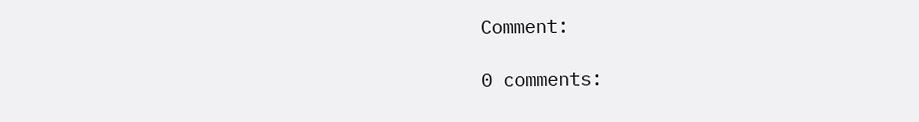Comment:

0 comments: